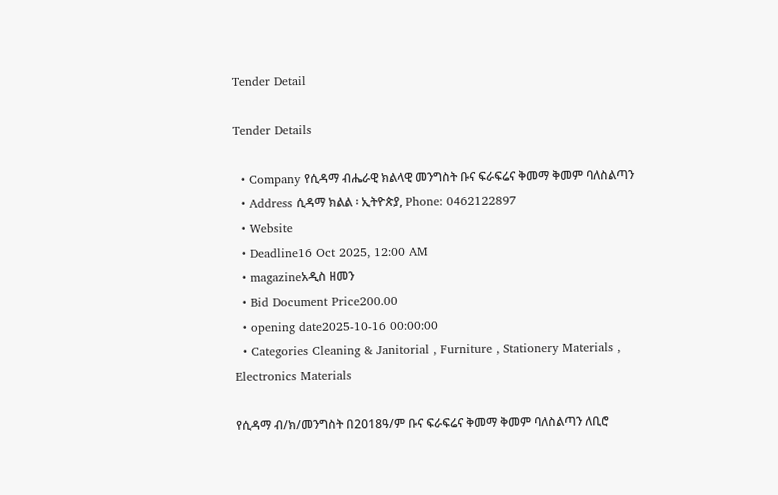Tender Detail

Tender Details

  • Company የሲዳማ ብሔራዊ ክልላዊ መንግስት ቡና ፍራፍሬና ቅመማ ቅመም ባለስልጣን
  • Address ሲዳማ ክልል ፡ ኢትዮጵያ, Phone: 0462122897
  • Website
  • Deadline16 Oct 2025, 12:00 AM
  • magazineአዲስ ዘመን
  • Bid Document Price200.00
  • opening date2025-10-16 00:00:00
  • Categories Cleaning & Janitorial , Furniture , Stationery Materials , Electronics Materials

የሲዳማ ብ/ክ/መንግስት በ2018ዓ/ም ቡና ፍራፍሬና ቅመማ ቅመም ባለስልጣን ለቢሮ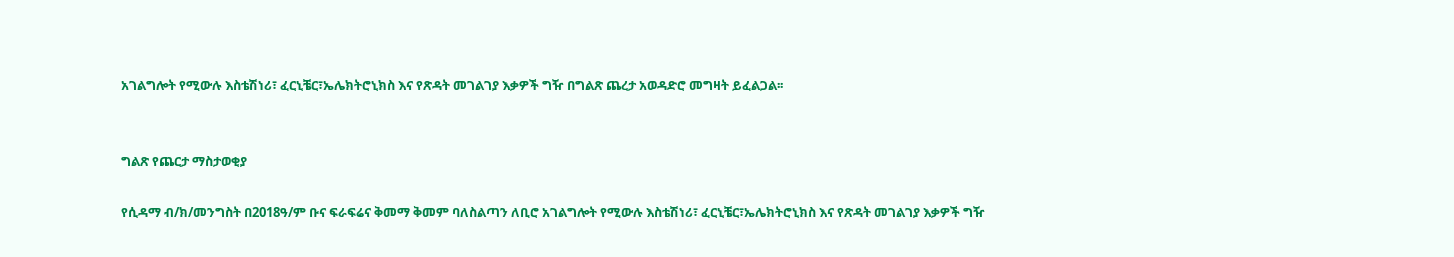አገልግሎት የሚውሉ እስቴሽነሪ፣ ፈርኒቼር፣ኤሌክትሮኒክስ እና የጽዳት መገልገያ እቃዎች ግዥ በግልጽ ጨረታ አወዳድሮ መግዛት ይፈልጋል፡፡


ግልጽ የጨርታ ማስታወቂያ

የሲዳማ ብ/ክ/መንግስት በ2018ዓ/ም ቡና ፍራፍሬና ቅመማ ቅመም ባለስልጣን ለቢሮ አገልግሎት የሚውሉ እስቴሽነሪ፣ ፈርኒቼር፣ኤሌክትሮኒክስ እና የጽዳት መገልገያ እቃዎች ግዥ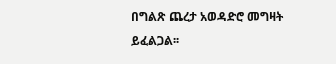በግልጽ ጨረታ አወዳድሮ መግዛት ይፈልጋል፡፡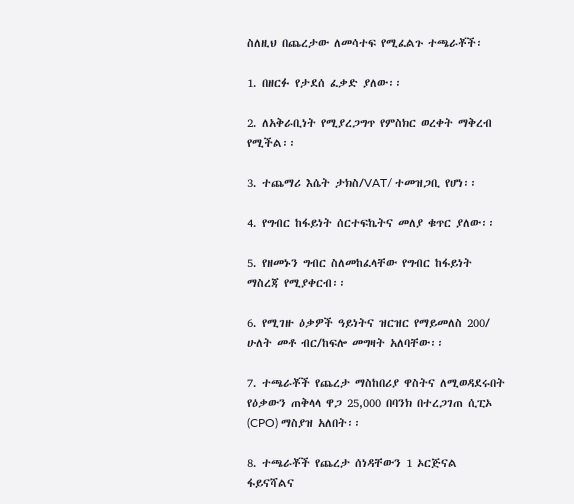ስለዚህ በጨረታው ለመሳተፍ የሚፈልጉ ተጫራቾች፡

1. በዘርፉ የታደሰ ፈቃድ ያለው፡፡

2. ለአቅራቢነት የሚያረጋግጥ የምስክር ወረቀት ማቅረብ የሚችል፡፡

3. ተጨማሪ እሴት ታክስ/VAT/ ተመዝጋቢ የሆነ፡፡

4. የግብር ከፋይነት ሰርተፍኬትና መለያ ቁጥር ያለው፡፡

5. የዘመኑን ግብር ስለመከፈላቸው የግብር ከፋይነት ማስረጃ የሚያቀርብ፡፡

6. የሚገዙ ዕቃዎች ዓይነትና ዝርዝር የማይመለስ 200/ ሁለት መቶ ብር/ከፍሎ መግዛት አለባቸው፡፡

7. ተጫራቾች የጨረታ ማስከበሪያ ዋስትና ለሚወዳደሩበት የዕቃውን ጠቅላላ ዋጋ 25,000 በባንክ በተረጋገጠ ሲፒኦ (CPO) ማስያዝ አለበት፡፡

8. ተጫራቾች የጨረታ ሰነዳቸውን 1 ኦርጅናል ፋይናሻልና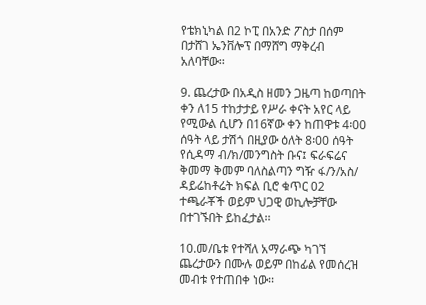የቴክኒካል በ2 ኮፒ በአንድ ፖስታ በሰም በታሸገ ኤንቨሎፕ በማሸግ ማቅረብ አለባቸው፡፡

9. ጨረታው በአዲስ ዘመን ጋዜጣ ከወጣበት ቀን ለ15 ተከታታይ የሥራ ቀናት አየር ላይ የሚውል ሲሆን በ16ኛው ቀን ከጠዋቱ 4፡00 ሰዓት ላይ ታሽጎ በዚያው ዕለት 8፡00 ሰዓት የሲዳማ ብ/ክ/መንግስት ቡና፤ ፍራፍሬና ቅመማ ቅመም ባለስልጣን ግዥ ፋ/ን/አስ/ ዳይሬከቶሬት ክፍል ቢሮ ቁጥር 02 ተጫራቾች ወይም ህጋዊ ወኪሎቻቸው በተገኙበት ይከፈታል፡፡

10.መ/ቤቱ የተሻለ አማራጭ ካገኘ ጨረታውን በሙሉ ወይም በከፊል የመሰረዝ መብቱ የተጠበቀ ነው፡፡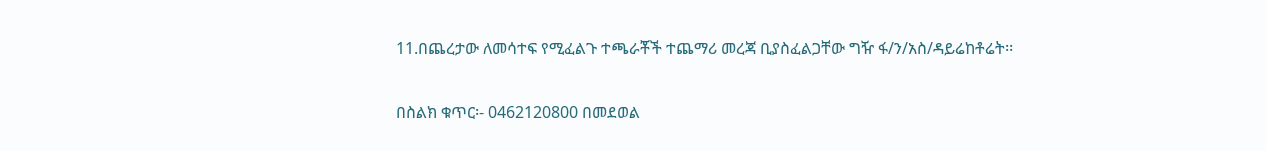11.በጨረታው ለመሳተፍ የሚፈልጉ ተጫራቾች ተጨማሪ መረጃ ቢያስፈልጋቸው ግዥ ፋ/ን/አስ/ዳይሬከቶሬት፡፡

በስልክ ቁጥር፡- 0462120800 በመደወል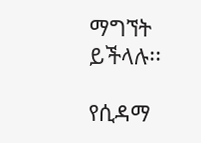ማግኘት ይችላሉ፡፡

የሲዳማ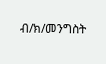ብ/ክ/መንግስት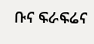ቡና ፍራፍሬና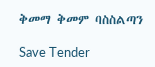ቅመማ ቅመም ባስስልጣን

Save Tender